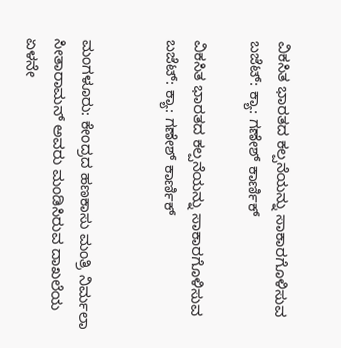ವಿಕಸಿತ ಭಾರತದ ಕಲ್ಪನೆಯನ್ನು ಸಾಕಾರಗೊಳಿಸುವ ಬಜೆಟ್: ಕ್ಯಾ: ಗಣೇಶ್ ಕಾರ್ಣಿಕ್

ವಿಕಸಿತ ಭಾರತದ ಕಲ್ಪನೆಯನ್ನು ಸಾಕಾರಗೊಳಿಸುವ ಬಜೆಟ್: ಕ್ಯಾ: ಗಣೇಶ್ ಕಾರ್ಣಿಕ್


ಮಂಗಳೂರು: ಕೇಂದ್ರದ ಹಣಕಾಸು ಮಂತ್ರಿ ನಿರ್ಮಲಾ ಸೀತಾರಾಮನ್ ಅವರು ಮಂಡಿಸಿರುವ ದಾಖಲೆಯ ಏಳನೇ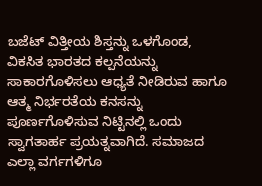ಬಜೆಟ್ ವಿತ್ತೀಯ ಶಿಸ್ತನ್ನು ಒಳಗೊಂಡ, ವಿಕಸಿತ ಭಾರತದ ಕಲ್ಪನೆಯನ್ನು ಸಾಕಾರಗೊಳಿಸಲು ಆಧ್ಯತೆ ನೀಡಿರುವ ಹಾಗೂ ಆತ್ಮ ನಿರ್ಭರತೆಯ ಕನಸನ್ನು ಪೂರ್ಣಗೊಳಿಸುವ ನಿಟ್ಟಿನಲ್ಲಿ ಒಂದು ಸ್ವಾಗತಾರ್ಹ ಪ್ರಯತ್ನವಾಗಿದೆ. ಸಮಾಜದ ಎಲ್ಲಾ ವರ್ಗಗಳಿಗೂ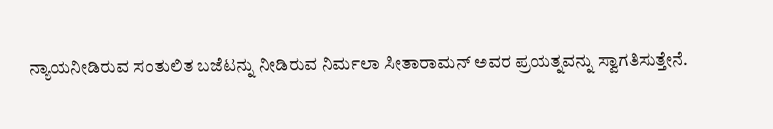ನ್ಯಾಯನೀಡಿರುವ ಸಂತುಲಿತ ಬಜೆಟನ್ನು ನೀಡಿರುವ ನಿರ್ಮಲಾ ಸೀತಾರಾಮನ್ ಅವರ ಪ್ರಯತ್ನವನ್ನು ಸ್ವಾಗತಿಸುತ್ತೇನೆ.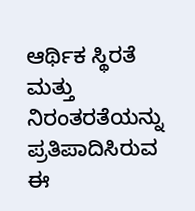ಆರ್ಥಿಕ ಸ್ಥಿರತೆ ಮತ್ತು ನಿರಂತರತೆಯನ್ನು ಪ್ರತಿಪಾದಿಸಿರುವ ಈ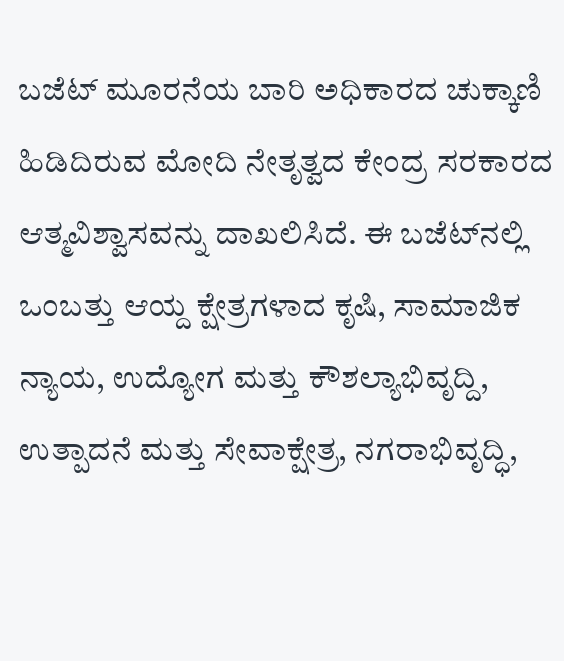ಬಜೆಟ್ ಮೂರನೆಯ ಬಾರಿ ಅಧಿಕಾರದ ಚುಕ್ಕಾಣಿ ಹಿಡಿದಿರುವ ಮೋದಿ ನೇತೃತ್ವದ ಕೇಂದ್ರ ಸರಕಾರದ ಆತ್ಮವಿಶ್ವಾಸವನ್ನು ದಾಖಲಿಸಿದೆ. ಈ ಬಜೆಟ್‌ನಲ್ಲಿ ಒಂಬತ್ತು ಆಯ್ದ ಕ್ಷೇತ್ರಗಳಾದ ಕೃಷಿ, ಸಾಮಾಜಿಕ ನ್ಯಾಯ, ಉದ್ಯೋಗ ಮತ್ತು ಕೌಶಲ್ಯಾಭಿವೃದ್ದಿ, ಉತ್ಪಾದನೆ ಮತ್ತು ಸೇವಾಕ್ಷೇತ್ರ, ನಗರಾಭಿವೃದ್ಧಿ,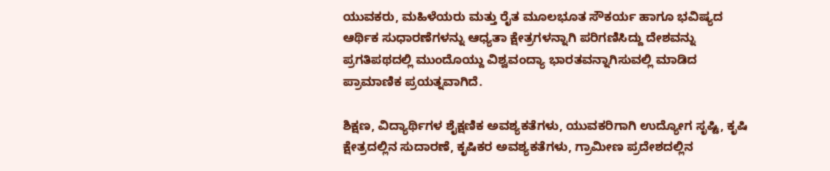ಯುವಕರು, ಮಹಿಳೆಯರು ಮತ್ತು ರೈತ ಮೂಲಭೂತ ಸೌಕರ್ಯ ಹಾಗೂ ಭವಿಷ್ಯದ ಆರ್ಥಿಕ ಸುಧಾರಣೆಗಳನ್ನು ಆಧ್ಯತಾ ಕ್ಷೇತ್ರಗಳನ್ನಾಗಿ ಪರಿಗಣಿಸಿದ್ದು ದೇಶವನ್ನು ಪ್ರಗತಿಪಥದಲ್ಲಿ ಮುಂದೊಯ್ದು ವಿಶ್ವವಂದ್ಯಾ ಭಾರತವನ್ನಾಗಿಸುವಲ್ಲಿ ಮಾಡಿದ ಪ್ರಾಮಾಣಿಕ ಪ್ರಯತ್ನವಾಗಿದೆ.

ಶಿಕ್ಷಣ, ವಿದ್ಯಾರ್ಥಿಗಳ ಶೈಕ್ಷಣಿಕ ಅವಶ್ಯಕತೆಗಳು, ಯುವಕರಿಗಾಗಿ ಉದ್ಯೋಗ ಸೃಷ್ಟಿ, ಕೃಷಿ ಕ್ಷೇತ್ರದಲ್ಲಿನ ಸುದಾರಣೆ, ಕೃಷಿಕರ ಅವಶ್ಯಕತೆಗಳು, ಗ್ರಾಮೀಣ ಪ್ರದೇಶದಲ್ಲಿನ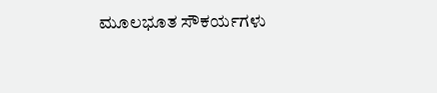ಮೂಲಭೂತ ಸೌಕರ್ಯಗಳು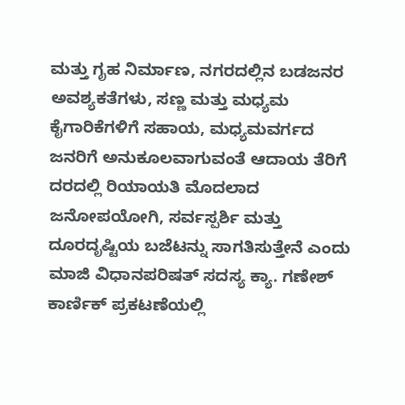ಮತ್ತು ಗೃಹ ನಿರ್ಮಾಣ, ನಗರದಲ್ಲಿನ ಬಡಜನರ ಅವಶ್ಯಕತೆಗಳು, ಸಣ್ಣ ಮತ್ತು ಮಧ್ಯಮ ಕೈಗಾರಿಕೆಗಳಿಗೆ ಸಹಾಯ, ಮಧ್ಯಮವರ್ಗದ ಜನರಿಗೆ ಅನುಕೂಲವಾಗುವಂತೆ ಆದಾಯ ತೆರಿಗೆ ದರದಲ್ಲಿ ರಿಯಾಯತಿ ಮೊದಲಾದ ಜನೋಪಯೋಗಿ, ಸರ್ವಸ್ಪರ್ಶಿ ಮತ್ತು ದೂರದೃಷ್ಟಿಯ ಬಜೆಟನ್ನು ಸಾಗತಿಸುತ್ತೇನೆ ಎಂದು ಮಾಜಿ ವಿಧಾನಪರಿಷತ್ ಸದಸ್ಯ ಕ್ಯಾ. ಗಣೇಶ್ ಕಾರ್ಣಿಕ್ ಪ್ರಕಟಣೆಯಲ್ಲಿ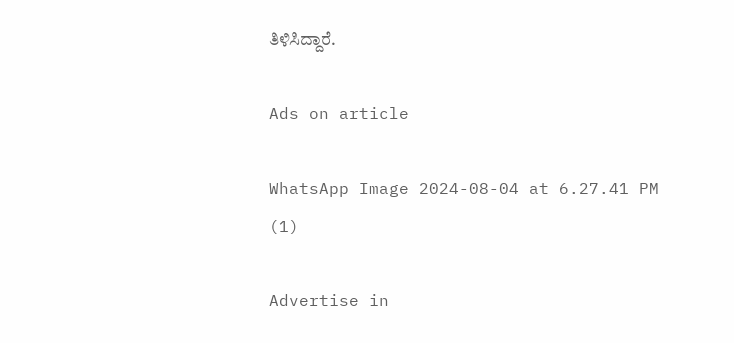ತಿಳಿಸಿದ್ದಾರೆ.

Ads on article

WhatsApp Image 2024-08-04 at 6.27.41 PM (1)

Advertise in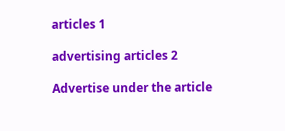articles 1

advertising articles 2

Advertise under the article